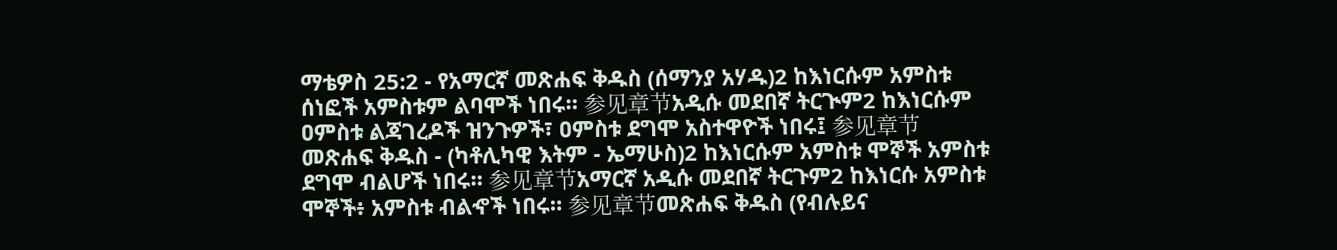ማቴዎስ 25:2 - የአማርኛ መጽሐፍ ቅዱስ (ሰማንያ አሃዱ)2 ከእነርሱም አምስቱ ሰነፎች አምስቱም ልባሞች ነበሩ። 参见章节አዲሱ መደበኛ ትርጒም2 ከእነርሱም ዐምስቱ ልጃገረዶች ዝንጉዎች፣ ዐምስቱ ደግሞ አስተዋዮች ነበሩ፤ 参见章节መጽሐፍ ቅዱስ - (ካቶሊካዊ እትም - ኤማሁስ)2 ከእነርሱም አምስቱ ሞኞች አምስቱ ደግሞ ብልሆች ነበሩ። 参见章节አማርኛ አዲሱ መደበኛ ትርጉም2 ከእነርሱ አምስቱ ሞኞች፥ አምስቱ ብልኆች ነበሩ። 参见章节መጽሐፍ ቅዱስ (የብሉይና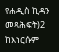የሐዲስ ኪዳን መጻሕፍት)2 ከእነርሱም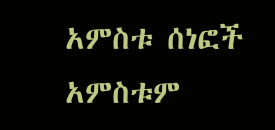አምስቱ ሰነፎች አምስቱም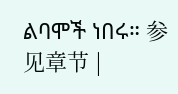ልባሞች ነበሩ። 参见章节 |